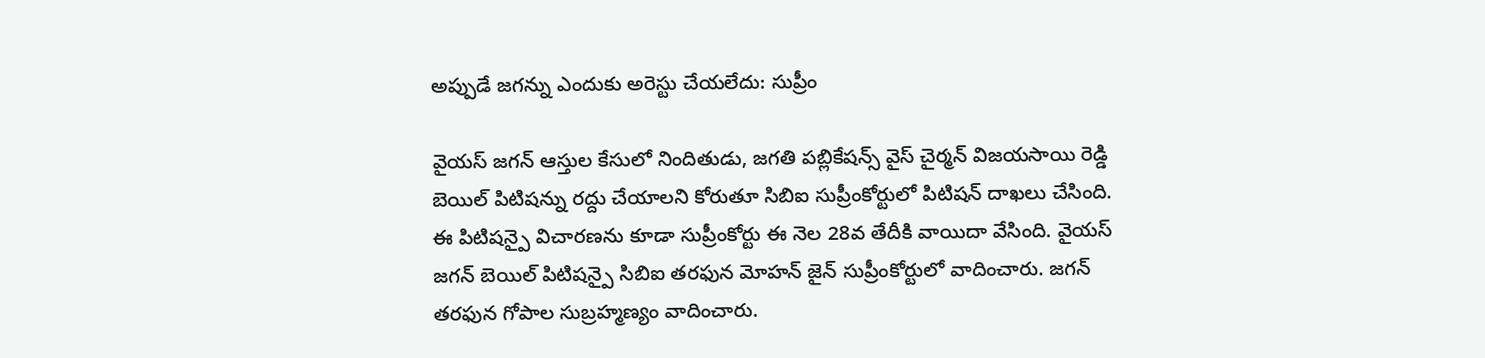అప్పుడే జగన్ను ఎందుకు అరెస్టు చేయలేదు: సుప్రీం

వైయస్ జగన్ ఆస్తుల కేసులో నిందితుడు, జగతి పబ్లికేషన్స్ వైస్ చైర్మన్ విజయసాయి రెడ్డి బెయిల్ పిటిషన్ను రద్దు చేయాలని కోరుతూ సిబిఐ సుప్రీంకోర్టులో పిటిషన్ దాఖలు చేసింది. ఈ పిటిషన్పై విచారణను కూడా సుప్రీంకోర్టు ఈ నెల 28వ తేదీకి వాయిదా వేసింది. వైయస్ జగన్ బెయిల్ పిటిషన్పై సిబిఐ తరఫున మోహన్ జైన్ సుప్రీంకోర్టులో వాదించారు. జగన్ తరఫున గోపాల సుబ్రహ్మణ్యం వాదించారు.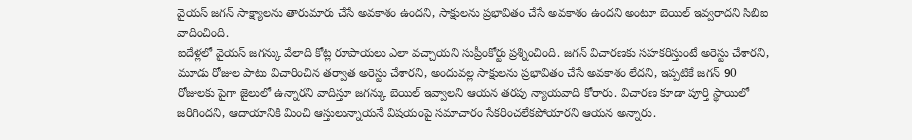వైయస్ జగన్ సాక్ష్యాలను తారుమారు చేసే అవకాశం ఉందని, సాక్షులను ప్రభావితం చేసే అవకాశం ఉందని అంటూ బెయిల్ ఇవ్వరాదని సిబిఐ వాదించింది.
ఐదేళ్లలో వైయస్ జగన్కు వేలాది కోట్ల రూపాయలు ఎలా వచ్చాయని సుప్రీంకోర్టు ప్రశ్నించింది. జగన్ విచారణకు సహకరిస్తుంటే అరెస్టు చేశారని, మూడు రోజుల పాటు విచారించిన తర్వాత అరెస్టు చేశారని, అందువల్ల సాక్షులను ప్రభావితం చేసే అవకాశం లేదని, ఇప్పటికే జగన్ 90 రోజులకు పైగా జైలులో ఉన్నారని వాదిస్తూ జగన్కు బెయిల్ ఇవ్వాలని ఆయన తరపు న్యాయవాది కోరారు. విచారణ కూడా పూర్తి స్థాయిలో జరిగిందని, ఆదాయానికి మించి ఆస్తులున్నాయనే విషయంపై సమాచారం సేకరించలేకపోయారని ఆయన అన్నారు.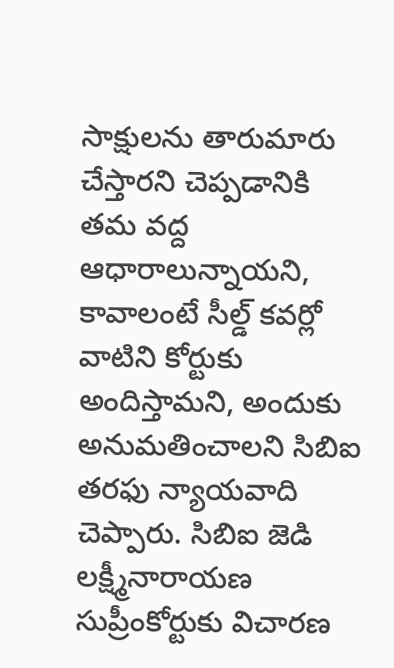సాక్షులను తారుమారు చేస్తారని చెప్పడానికి తమ వద్ద ఆధారాలున్నాయని, కావాలంటే సీల్డ్ కవర్లో వాటిని కోర్టుకు అందిస్తామని, అందుకు అనుమతించాలని సిబిఐ తరఫు న్యాయవాది చెప్పారు. సిబిఐ జెడి లక్ష్మీనారాయణ సుప్రీంకోర్టుకు విచారణ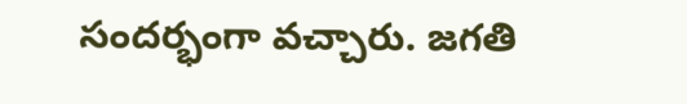సందర్భంగా వచ్చారు. జగతి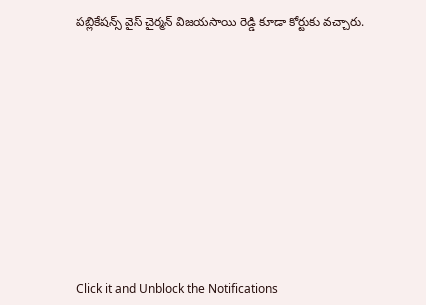పబ్లికేషన్స్ వైస్ చైర్మన్ విజయసాయి రెడ్డి కూడా కోర్టుకు వచ్చారు.












Click it and Unblock the Notifications